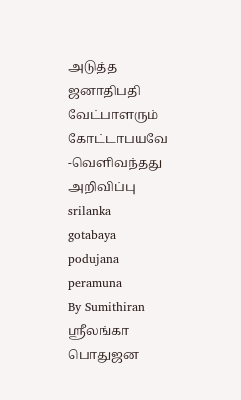அடுத்த ஜனாதிபதி வேட்பாளரும் கோட்டாபயவே -வெளிவந்தது அறிவிப்பு
srilanka
gotabaya
podujana peramuna
By Sumithiran
ஸ்ரீலங்கா பொதுஜன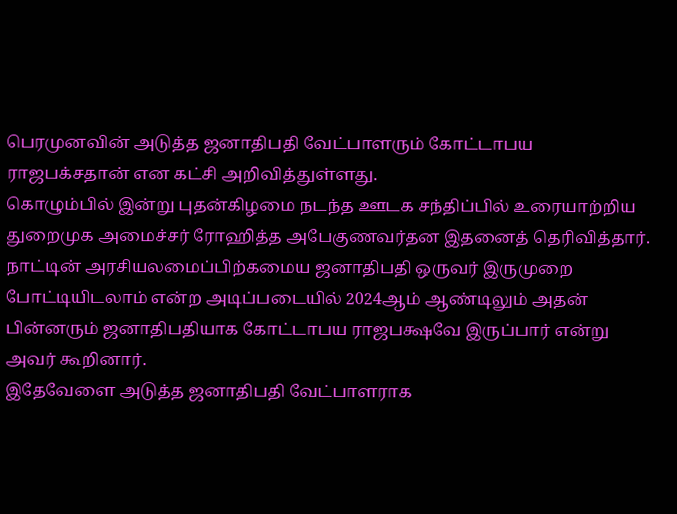பெரமுனவின் அடுத்த ஜனாதிபதி வேட்பாளரும் கோட்டாபய ராஜபக்சதான் என கட்சி அறிவித்துள்ளது.
கொழும்பில் இன்று புதன்கிழமை நடந்த ஊடக சந்திப்பில் உரையாற்றிய துறைமுக அமைச்சர் ரோஹித்த அபேகுணவர்தன இதனைத் தெரிவித்தார்.
நாட்டின் அரசியலமைப்பிற்கமைய ஜனாதிபதி ஒருவர் இருமுறை போட்டியிடலாம் என்ற அடிப்படையில் 2024ஆம் ஆண்டிலும் அதன் பின்னரும் ஜனாதிபதியாக கோட்டாபய ராஜபக்ஷவே இருப்பார் என்று அவர் கூறினார்.
இதேவேளை அடுத்த ஜனாதிபதி வேட்பாளராக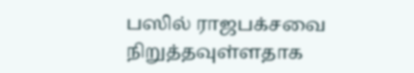பஸில் ராஜபக்சவை நிறுத்தவுள்ளதாக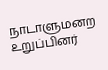நாடாளுமனற உறுப்பினர்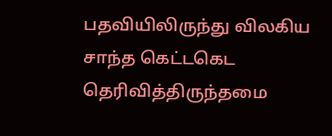பதவியிலிருந்து விலகிய சாந்த கெட்டகெட தெரிவித்திருந்தமை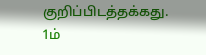குறிப்பிடத்தக்கது.
1ம்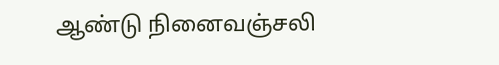ஆண்டு நினைவஞ்சலி